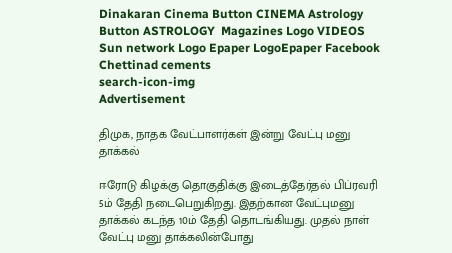Dinakaran Cinema Button CINEMA Astrology Button ASTROLOGY  Magazines Logo VIDEOS Sun network Logo Epaper LogoEpaper Facebook
Chettinad cements
search-icon-img
Advertisement

திமுக, நாதக வேட்பாளர்கள் இன்று வேட்பு மனு தாக்கல்

ஈரோடு கிழக்கு தொகுதிக்கு இடைத்தேர்தல் பிப்ரவரி 5ம் தேதி நடைபெறுகிறது. இதற்கான வேட்புமனு தாக்கல் கடந்த 10ம் தேதி தொடங்கியது. முதல் நாள் வேட்பு மனு தாக்கலின்போது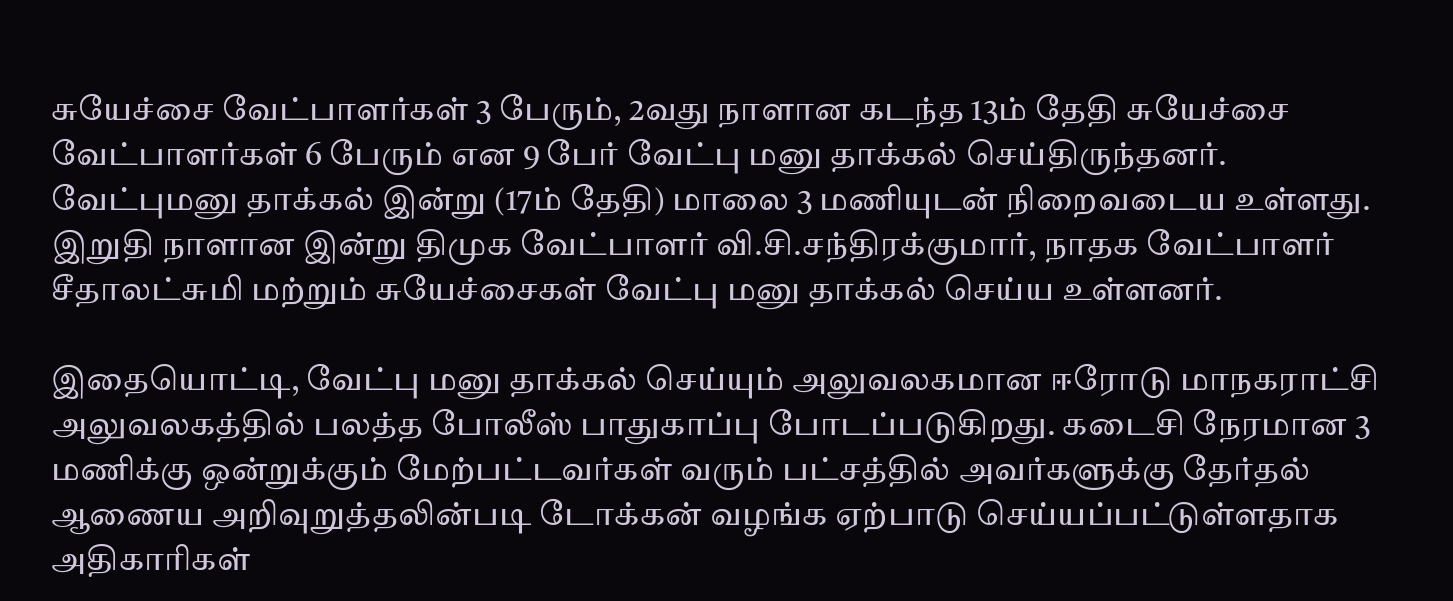சுயேச்சை வேட்பாளர்கள் 3 பேரும், 2வது நாளான கடந்த 13ம் தேதி சுயேச்சை வேட்பாளர்கள் 6 பேரும் என 9 பேர் வேட்பு மனு தாக்கல் செய்திருந்தனர். வேட்புமனு தாக்கல் இன்று (17ம் தேதி) மாலை 3 மணியுடன் நிறைவடைய உள்ளது. இறுதி நாளான இன்று திமுக வேட்பாளர் வி.சி.சந்திரக்குமார், நாதக வேட்பாளர் சீதாலட்சுமி மற்றும் சுயேச்சைகள் வேட்பு மனு தாக்கல் செய்ய உள்ளனர்.

இதையொட்டி, வேட்பு மனு தாக்கல் செய்யும் அலுவலகமான ஈரோடு மாநகராட்சி அலுவலகத்தில் பலத்த போலீஸ் பாதுகாப்பு போடப்படுகிறது. கடைசி நேரமான 3 மணிக்கு ஒன்றுக்கும் மேற்பட்டவர்கள் வரும் பட்சத்தில் அவர்களுக்கு தேர்தல் ஆணைய அறிவுறுத்தலின்படி டோக்கன் வழங்க ஏற்பாடு செய்யப்பட்டுள்ளதாக அதிகாரிகள்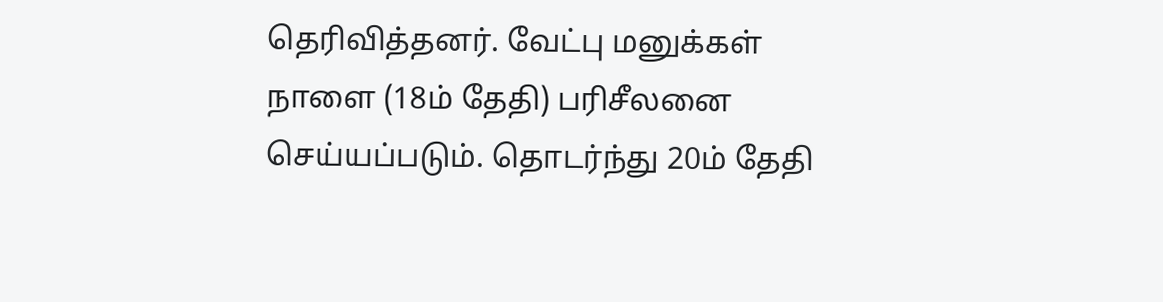தெரிவித்தனர். வேட்பு மனுக்கள் நாளை (18ம் தேதி) பரிசீலனை செய்யப்படும். தொடர்ந்து 20ம் தேதி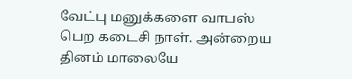வேட்பு மனுக்களை வாபஸ் பெற கடைசி நாள். அன்றைய தினம் மாலையே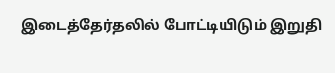இடைத்தேர்தலில் போட்டியிடும் இறுதி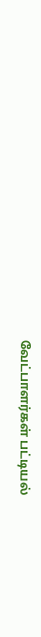வேட்பாளர்கள் பட்டியல்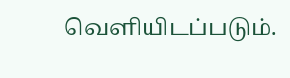வெளியிடப்படும்.